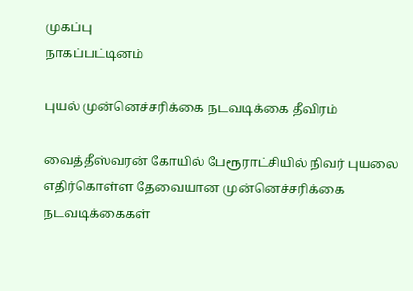முகப்பு
நாகப்பட்டினம்

புயல் முன்னெச்சரிக்கை நடவடிக்கை தீவிரம்

வைத்தீஸ்வரன் கோயில் பேரூராட்சியில் நிவர் புயலை எதிர்கொள்ள தேவையான முன்னெச்சரிக்கை நடவடிக்கைகள்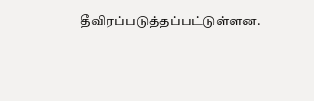தீவிரப்படுத்தப்பட்டுள்ளன.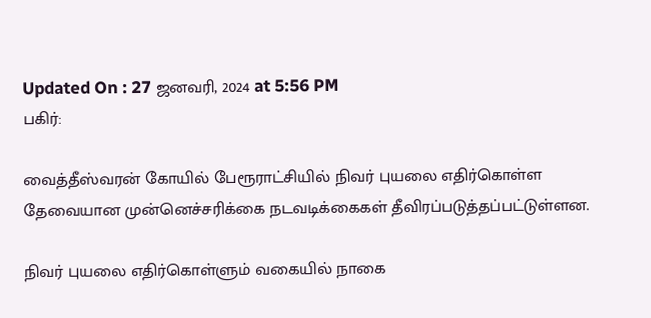Updated On : 27 ஜனவரி, 2024 at 5:56 PM
பகிர்:

வைத்தீஸ்வரன் கோயில் பேரூராட்சியில் நிவர் புயலை எதிர்கொள்ள தேவையான முன்னெச்சரிக்கை நடவடிக்கைகள் தீவிரப்படுத்தப்பட்டுள்ளன.

நிவர் புயலை எதிர்கொள்ளும் வகையில் நாகை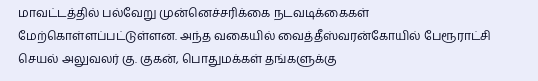மாவட்டத்தில் பல்வேறு முன்னெச்சரிக்கை நடவடிக்கைகள் மேற்கொள்ளப்பட்டுள்ளன. அந்த வகையில் வைத்தீஸ்வரன்கோயில் பேரூராட்சி செயல் அலுவலர் கு. குகன், பொதுமக்கள் தங்களுக்கு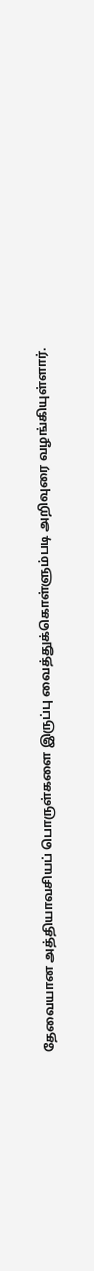தேவையான அத்தியாவசியப் பொருள்களை இருப்பு வைத்துக்கொள்ளும்படி அறிவுரை வழங்கியுள்ளார்.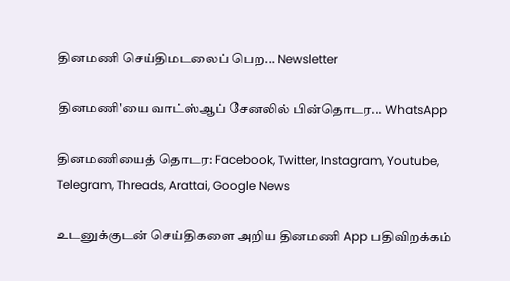தினமணி செய்திமடலைப் பெற... Newsletter

தினமணி'யை வாட்ஸ்ஆப் சேனலில் பின்தொடர... WhatsApp

தினமணியைத் தொடர: Facebook, Twitter, Instagram, Youtube, Telegram, Threads, Arattai, Google News

உடனுக்குடன் செய்திகளை அறிய தினமணி App பதிவிறக்கம்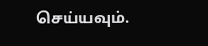செய்யவும்.